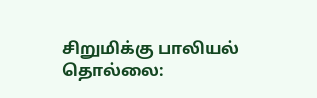சிறுமிக்கு பாலியல் தொல்லை: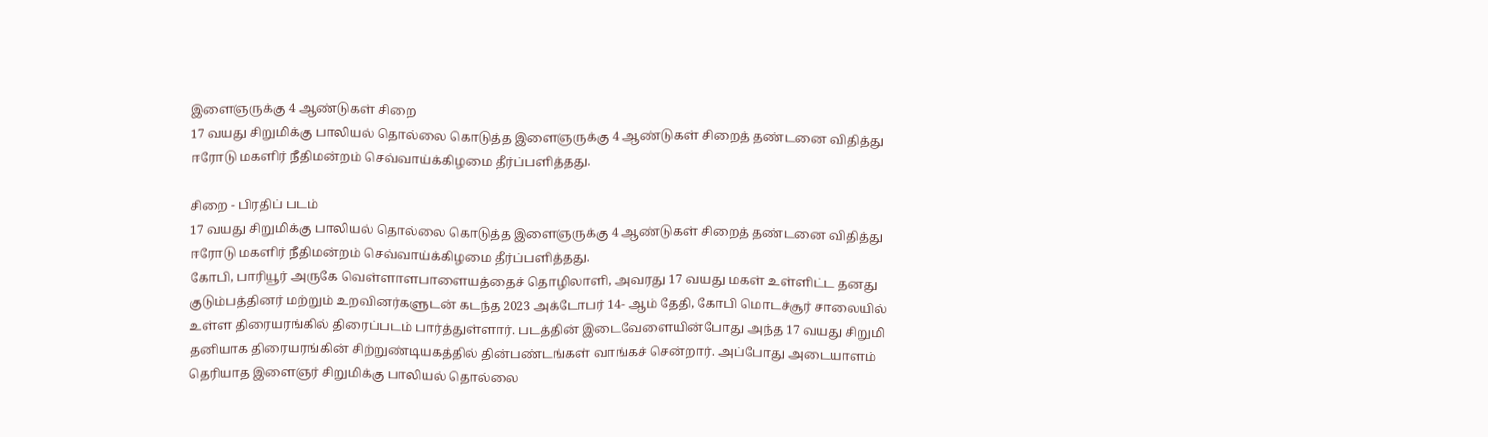இளைஞருக்கு 4 ஆண்டுகள் சிறை
17 வயது சிறுமிக்கு பாலியல் தொல்லை கொடுத்த இளைஞருக்கு 4 ஆண்டுகள் சிறைத் தண்டனை விதித்து ஈரோடு மகளிர் நீதிமன்றம் செவ்வாய்க்கிழமை தீர்ப்பளித்தது.

சிறை - பிரதிப் படம்
17 வயது சிறுமிக்கு பாலியல் தொல்லை கொடுத்த இளைஞருக்கு 4 ஆண்டுகள் சிறைத் தண்டனை விதித்து ஈரோடு மகளிர் நீதிமன்றம் செவ்வாய்க்கிழமை தீர்ப்பளித்தது.
கோபி, பாரியூர் அருகே வெள்ளாளபாளையத்தைச் தொழிலாளி, அவரது 17 வயது மகள் உள்ளிட்ட தனது குடும்பத்தினர் மற்றும் உறவினர்களுடன் கடந்த 2023 அக்டோபர் 14- ஆம் தேதி, கோபி மொடச்சூர் சாலையில் உள்ள திரையரங்கில் திரைப்படம் பார்த்துள்ளார். படத்தின் இடைவேளையின்போது அந்த 17 வயது சிறுமி தனியாக திரையரங்கின் சிற்றுண்டியகத்தில் தின்பண்டங்கள் வாங்கச் சென்றார். அப்போது அடையாளம் தெரியாத இளைஞர் சிறுமிக்கு பாலியல் தொல்லை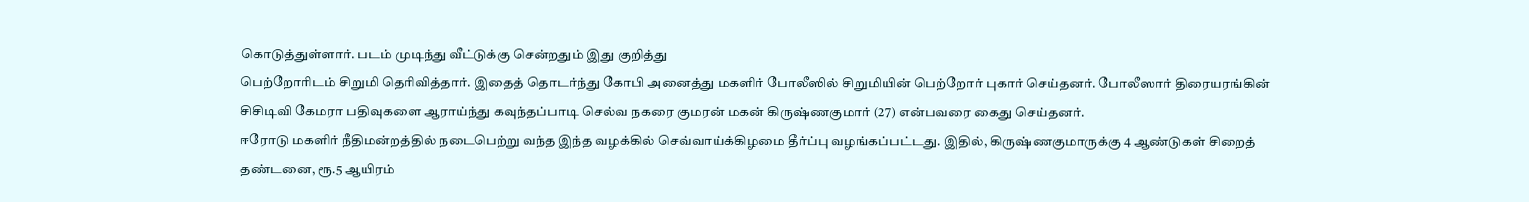கொடுத்துள்ளார். படம் முடிந்து வீட்டுக்கு சென்றதும் இது குறித்து
பெற்றோரிடம் சிறுமி தெரிவித்தார். இதைத் தொடர்ந்து கோபி அனைத்து மகளிர் போலீஸில் சிறுமியின் பெற்றோர் புகார் செய்தனர். போலீஸார் திரையரங்கின் சிசிடிவி கேமரா பதிவுகளை ஆராய்ந்து கவுந்தப்பாடி செல்வ நகரை குமரன் மகன் கிருஷ்ணகுமார் (27) என்பவரை கைது செய்தனர்.
ஈரோடு மகளிர் நீதிமன்றத்தில் நடைபெற்று வந்த இந்த வழக்கில் செவ்வாய்க்கிழமை தீர்ப்பு வழங்கப்பட்டது. இதில், கிருஷ்ணகுமாருக்கு 4 ஆண்டுகள் சிறைத் தண்டனை, ரூ.5 ஆயிரம்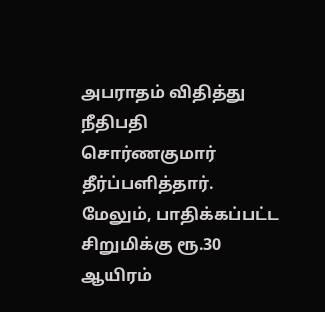அபராதம் விதித்து நீதிபதி சொர்ணகுமார் தீர்ப்பளித்தார். மேலும், பாதிக்கப்பட்ட சிறுமிக்கு ரூ.30 ஆயிரம்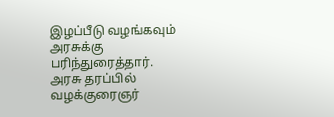இழப்பீடு வழங்கவும் அரசுக்கு பரிந்துரைத்தார். அரசு தரப்பில் வழக்குரைஞர்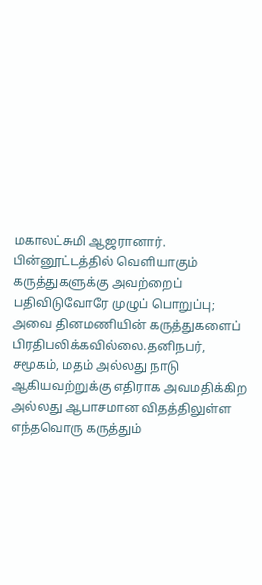மகாலட்சுமி ஆஜரானார்.
பின்னூட்டத்தில் வெளியாகும் கருத்துகளுக்கு அவற்றைப் பதிவிடுவோரே முழுப் பொறுப்பு; அவை தினமணியின் கருத்துகளைப் பிரதிபலிக்கவில்லை.தனிநபர், சமூகம், மதம் அல்லது நாடு ஆகியவற்றுக்கு எதிராக அவமதிக்கிற அல்லது ஆபாசமான விதத்திலுள்ள எந்தவொரு கருத்தும்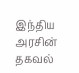இந்திய அரசின் தகவல்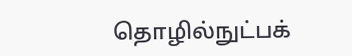தொழில்நுட்பக்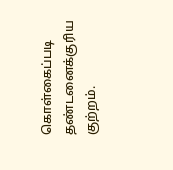கொள்கைப்படி தண்டனைக்குரிய குற்றம்.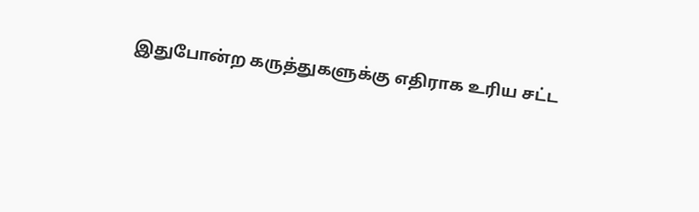இதுபோன்ற கருத்துகளுக்கு எதிராக உரிய சட்ட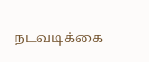நடவடிக்கை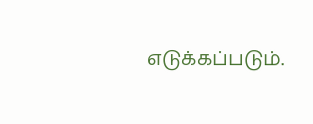எடுக்கப்படும்.